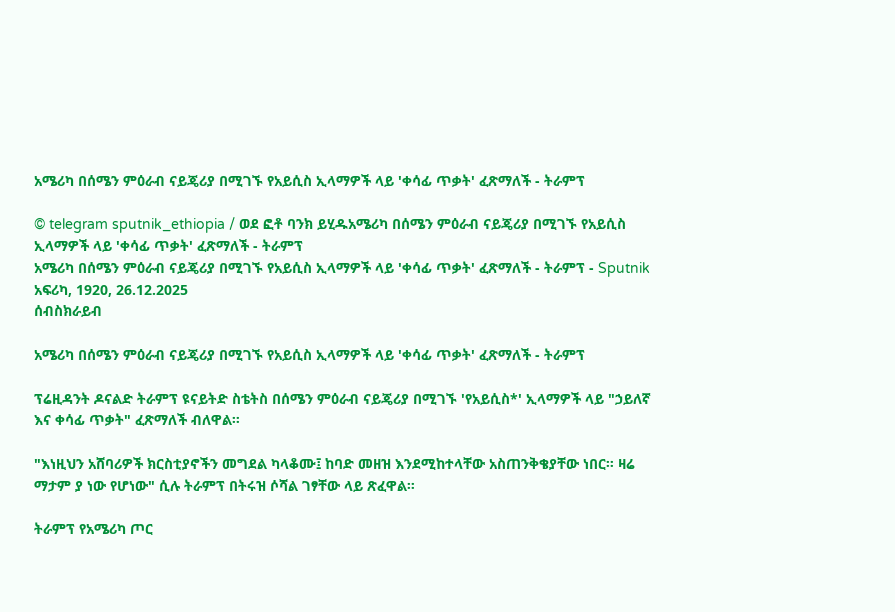አሜሪካ በሰሜን ምዕራብ ናይጄሪያ በሚገኙ የአይሲስ ኢላማዎች ላይ 'ቀሳፊ ጥቃት' ፈጽማለች - ትራምፕ

© telegram sputnik_ethiopia / ወደ ፎቶ ባንክ ይሂዱአሜሪካ በሰሜን ምዕራብ ናይጄሪያ በሚገኙ የአይሲስ ኢላማዎች ላይ 'ቀሳፊ ጥቃት' ፈጽማለች - ትራምፕ
አሜሪካ በሰሜን ምዕራብ ናይጄሪያ በሚገኙ የአይሲስ ኢላማዎች ላይ 'ቀሳፊ ጥቃት' ፈጽማለች - ትራምፕ - Sputnik አፍሪካ, 1920, 26.12.2025
ሰብስክራይብ

አሜሪካ በሰሜን ምዕራብ ናይጄሪያ በሚገኙ የአይሲስ ኢላማዎች ላይ 'ቀሳፊ ጥቃት' ፈጽማለች - ትራምፕ

ፕሬዚዳንት ዶናልድ ትራምፕ ዩናይትድ ስቴትስ በሰሜን ምዕራብ ናይጄሪያ በሚገኙ 'የአይሲስ*' ኢላማዎች ላይ "ኃይለኛ እና ቀሳፊ ጥቃት" ፈጽማለች ብለዋል።

"እነዚህን አሸባሪዎች ክርስቲያኖችን መግደል ካላቆሙ፤ ከባድ መዘዝ እንደሚከተላቸው አስጠንቅቄያቸው ነበር። ዛሬ ማታም ያ ነው የሆነው" ሲሉ ትራምፕ በትሩዝ ሶሻል ገፃቸው ላይ ጽፈዋል።

ትራምፕ የአሜሪካ ጦር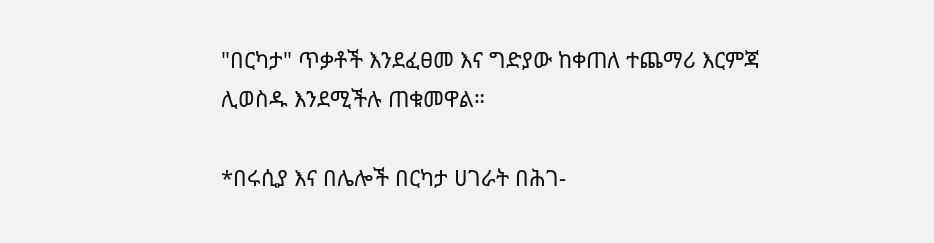"በርካታ" ጥቃቶች እንደፈፀመ እና ግድያው ከቀጠለ ተጨማሪ እርምጃ ሊወስዱ እንደሚችሉ ጠቁመዋል።

*በሩሲያ እና በሌሎች በርካታ ሀገራት በሕገ-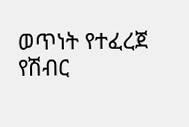ወጥነት የተፈረጀ የሽብር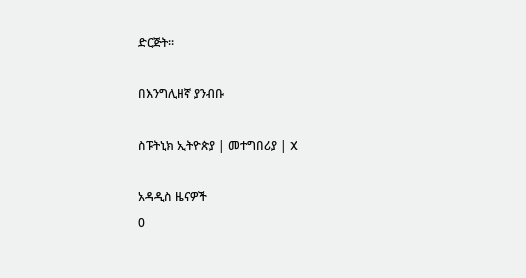ድርጅት።

በእንግሊዘኛ ያንብቡ

ስፑትኒክ ኢትዮጵያ | መተግበሪያ | X

አዳዲስ ዜናዎች
0